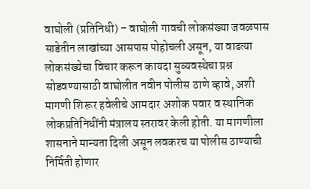वाघोली (प्रतिनिधी) – वाघोली गावची लोकसंख्या जवळपास साडेतीन लाखांच्या आसपास पोहोचली असून, या वाढत्या लोकसंख्येचा विचार करून कायदा सुव्यवस्थेचा प्रश्न सोडवण्यासाठी वाघोलीत नवीन पोलीस ठाणे व्हावे, अशी मागणी शिरूर हवेलीचे आमदार अशोक पवार व स्थानिक लोकप्रतिनिधींनी मंत्रालय स्तरावर केली होती. या मागणीला शासनाने मान्यता दिली असून लवकरच या पोलीस ठाण्याची निर्मिती होणार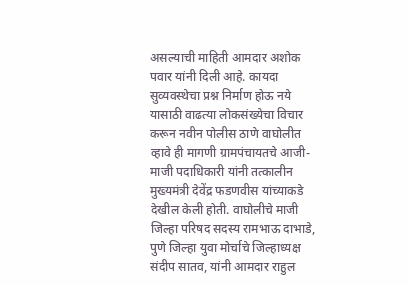असल्याची माहिती आमदार अशोक पवार यांनी दिली आहे. कायदा सुव्यवस्थेचा प्रश्न निर्माण होऊ नये यासाठी वाढत्या लोकसंख्येचा विचार करून नवीन पोलीस ठाणे वाघोलीत व्हावे ही मागणी ग्रामपंचायतचे आजी-माजी पदाधिकारी यांनी तत्कालीन मुख्यमंत्री देवेंद्र फडणवीस यांच्याकडे देखील केली होती. वाघोलीचे माजी जिल्हा परिषद सदस्य रामभाऊ दाभाडे, पुणे जिल्हा युवा मोर्चाचे जिल्हाध्यक्ष संदीप सातव, यांनी आमदार राहुल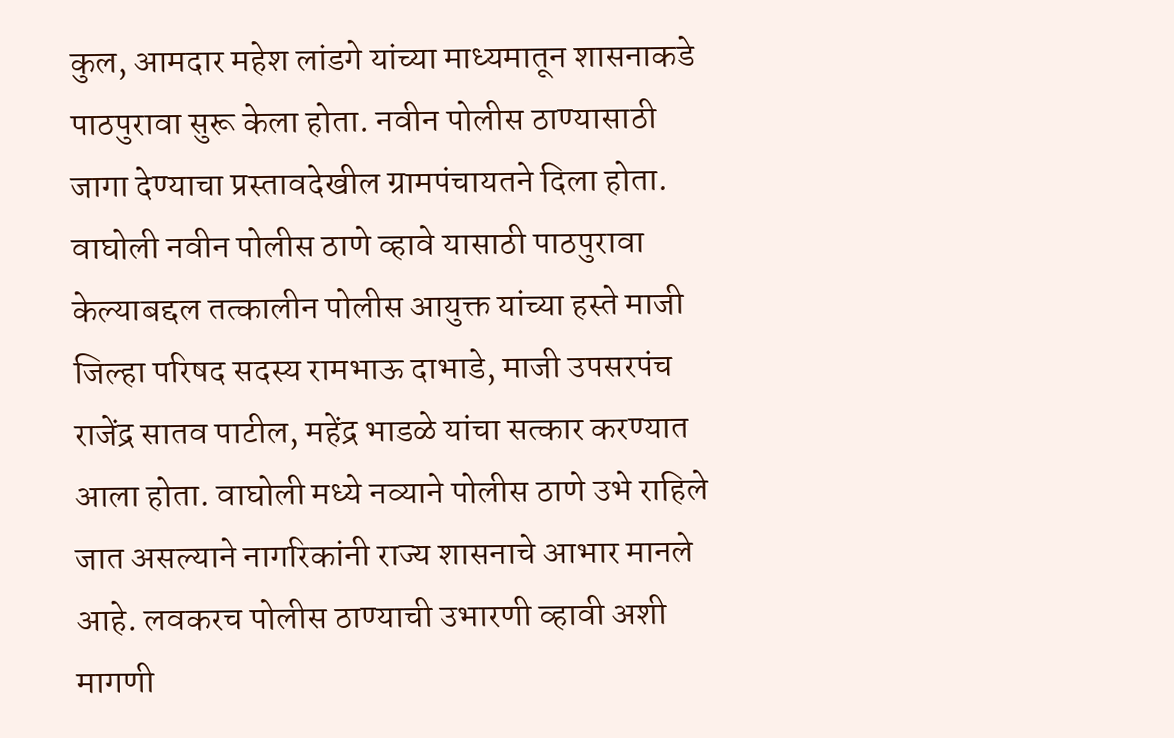कुल, आमदार महेश लांडगे यांच्या माध्यमातून शासनाकडे पाठपुरावा सुरू केला होता. नवीन पोलीस ठाण्यासाठी जागा देण्याचा प्रस्तावदेखील ग्रामपंचायतने दिला होता. वाघोली नवीन पोलीस ठाणे व्हावे यासाठी पाठपुरावा केल्याबद्दल तत्कालीन पोलीस आयुक्त यांच्या हस्ते माजी जिल्हा परिषद सदस्य रामभाऊ दाभाडे, माजी उपसरपंच राजेंद्र सातव पाटील, महेंद्र भाडळे यांचा सत्कार करण्यात आला होता. वाघोली मध्ये नव्याने पोलीस ठाणे उभे राहिले जात असल्याने नागरिकांनी राज्य शासनाचे आभार मानले आहे. लवकरच पोलीस ठाण्याची उभारणी व्हावी अशी मागणी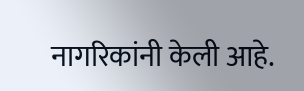नागरिकांनी केली आहे.